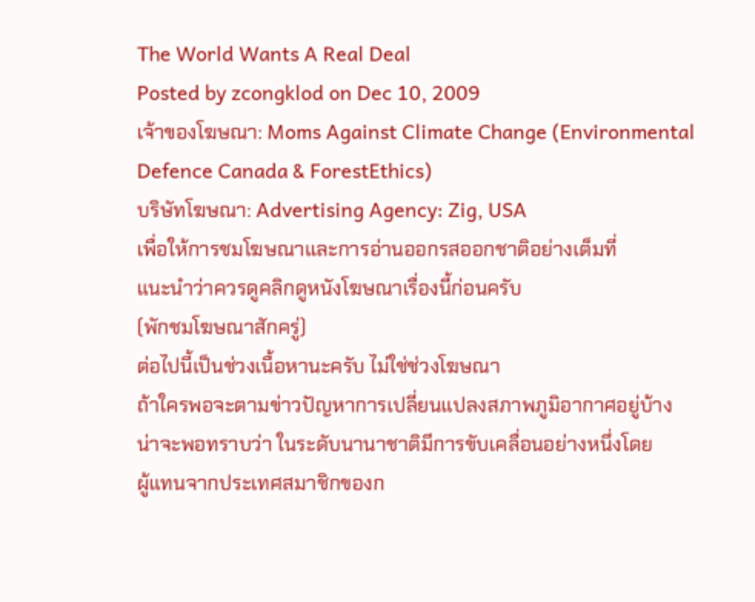The World Wants A Real Deal
Posted by zcongklod on Dec 10, 2009
เจ้าของโฆษณา: Moms Against Climate Change (Environmental Defence Canada & ForestEthics)
บริษัทโฆษณา: Advertising Agency: Zig, USA
เพื่อให้การชมโฆษณาและการอ่านออกรสออกชาติอย่างเต็มที่
แนะนำว่าควรดูคลิกดูหนังโฆษณาเรื่องนี้ก่อนครับ
(พักชมโฆษณาสักครู่)
ต่อไปนี้เป็นช่วงเนื้อหานะครับ ไม่ใช่ช่วงโฆษณา
ถ้าใครพอจะตามข่าวปัญหาการเปลี่ยนแปลงสภาพภูมิอากาศอยู่บ้าง
น่าจะพอทราบว่า ในระดับนานาชาติมีการขับเคลื่อนอย่างหนึ่งโดย
ผู้แทนจากประเทศสมาชิกของก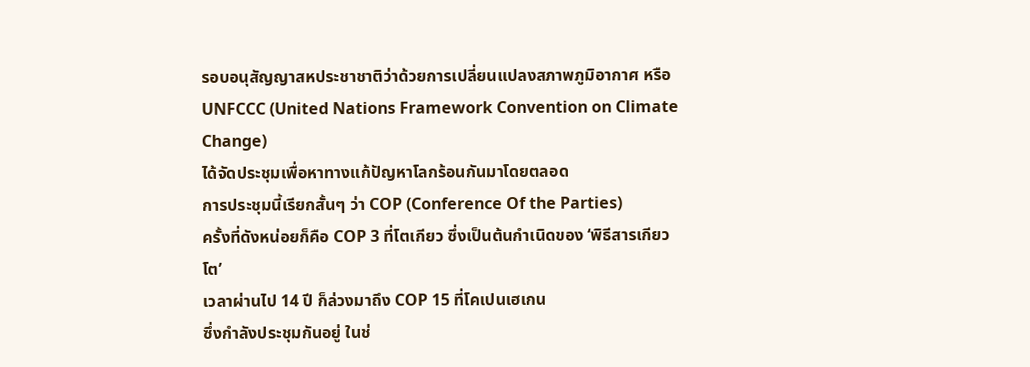รอบอนุสัญญาสหประชาชาติว่าด้วยการเปลี่ยนแปลงสภาพภูมิอากาศ หรือ UNFCCC (United Nations Framework Convention on Climate Change)
ได้จัดประชุมเพื่อหาทางแก้ปัญหาโลกร้อนกันมาโดยตลอด
การประชุมนี้เรียกสั้นๆ ว่า COP (Conference Of the Parties)
ครั้งที่ดังหน่อยก็คือ COP 3 ที่โตเกียว ซึ่งเป็นต้นกำเนิดของ ‘พิธีสารเกียวโต’
เวลาผ่านไป 14 ปี ก็ล่วงมาถึง COP 15 ที่โคเปนเฮเกน
ซึ่งกำลังประชุมกันอยู่ ในช่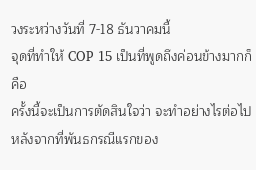วงระหว่างวันที่ 7-18 ธันวาคมนี้
จุดที่ทำให้ COP 15 เป็นที่พูดถึงค่อนข้างมากก็คือ
ครั้งนี้จะเป็นการตัดสินใจว่า จะทำอย่างไรต่อไป หลังจากที่พันธกรณีแรกของ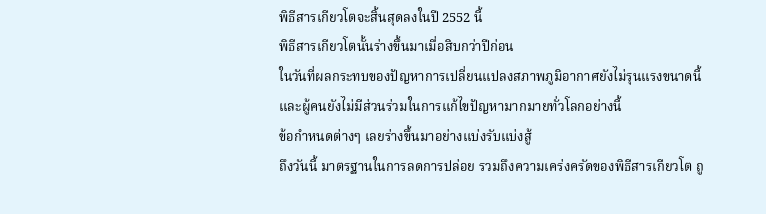พิธีสารเกียวโตจะสิ้นสุดลงในปี 2552 นี้
พิธีสารเกียวโตนั้นร่างขึ้นมาเมื่อสิบกว่าปีก่อน
ในวันที่ผลกระทบของปัญหาการเปลี่ยนแปลงสภาพภูมิอากาศยังไม่รุนแรงขนาดนี้
และผู้คนยังไม่มีส่วนร่วมในการแก้ไขปัญหามากมายทั่วโลกอย่างนี้
ข้อกำหนดต่างๆ เลยร่างขึ้นมาอย่างแบ่งรับแบ่งสู้
ถึงวันนี้ มาตรฐานในการลดการปล่อย รวมถึงความเคร่งครัดของพิธีสารเกียวโต ถู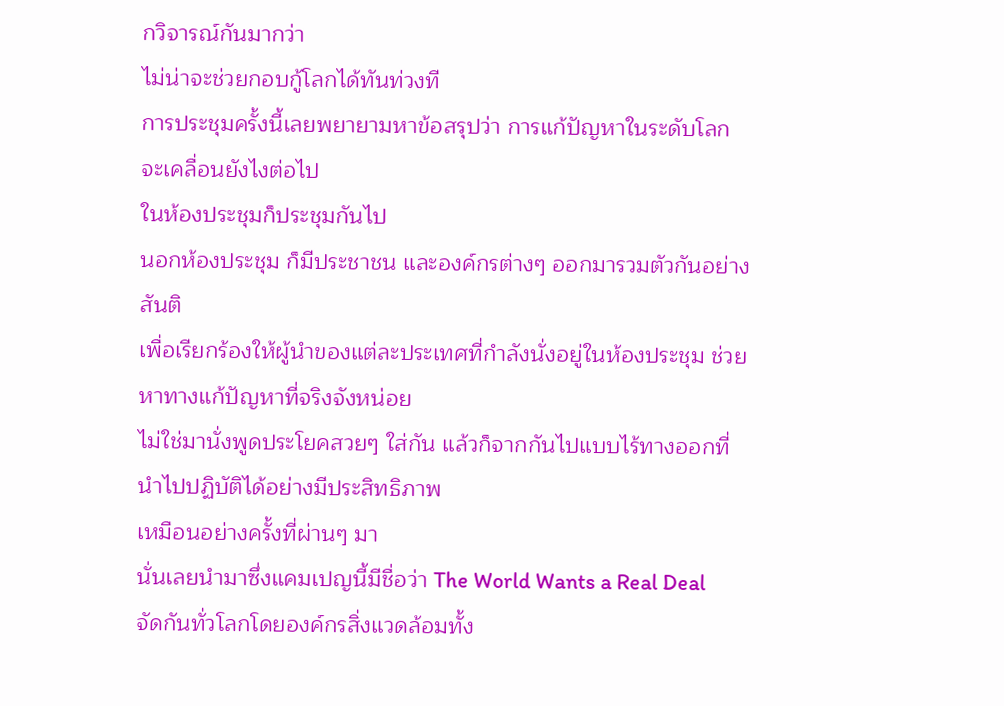กวิจารณ์กันมากว่า
ไม่น่าจะช่วยกอบกู้โลกได้ทันท่วงที
การประชุมครั้งนี้เลยพยายามหาข้อสรุปว่า การแก้ปัญหาในระดับโลกจะเคลื่อนยังไงต่อไป
ในห้องประชุมก็ประชุมกันไป
นอกห้องประชุม ก็มีประชาชน และองค์กรต่างๆ ออกมารวมตัวกันอย่างสันติ
เพื่อเรียกร้องให้ผู้นำของแต่ละประเทศที่กำลังนั่งอยู่ในห้องประชุม ช่วยหาทางแก้ปัญหาที่จริงจังหน่อย
ไม่ใช่มานั่งพูดประโยคสวยๆ ใส่กัน แล้วก็จากกันไปแบบไร้ทางออกที่นำไปปฏิบัติได้อย่างมีประสิทธิภาพ
เหมือนอย่างครั้งที่ผ่านๆ มา
นั่นเลยนำมาซึ่งแคมเปญนี้มีชื่อว่า The World Wants a Real Deal
จัดกันทั่วโลกโดยองค์กรสิ่งแวดล้อมทั้ง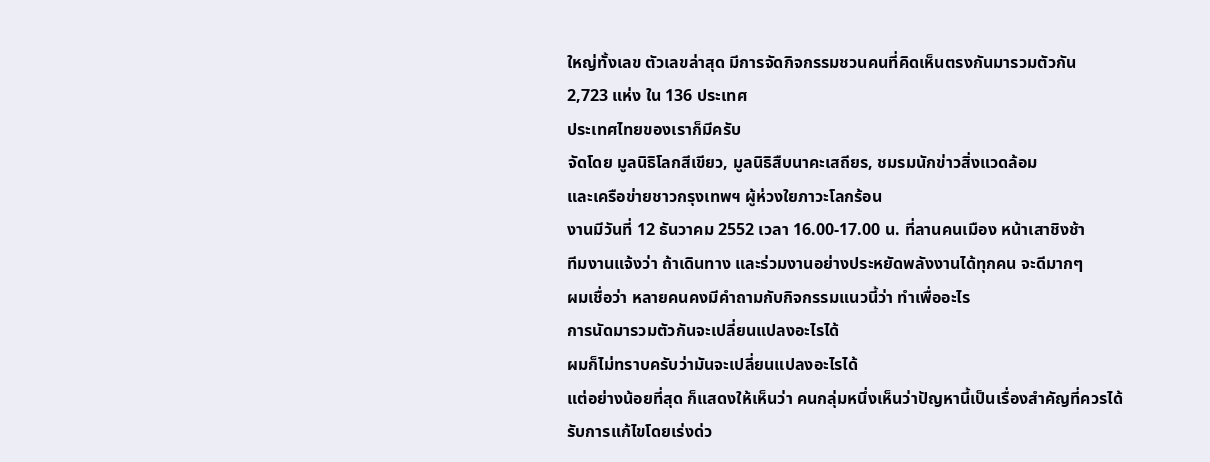ใหญ่ทั้งเลข ตัวเลขล่าสุด มีการจัดกิจกรรมชวนคนที่คิดเห็นตรงกันมารวมตัวกัน
2,723 แห่ง ใน 136 ประเทศ
ประเทศไทยของเราก็มีครับ
จัดโดย มูลนิธิโลกสีเขียว, มูลนิธิสืบนาคะเสถียร, ชมรมนักข่าวสิ่งแวดล้อม
และเครือข่ายชาวกรุงเทพฯ ผู้ห่วงใยภาวะโลกร้อน
งานมีวันที่ 12 ธันวาคม 2552 เวลา 16.00-17.00 น. ที่ลานคนเมือง หน้าเสาชิงช้า
ทีมงานแจ้งว่า ถ้าเดินทาง และร่วมงานอย่างประหยัดพลังงานได้ทุกคน จะดีมากๆ
ผมเชื่อว่า หลายคนคงมีคำถามกับกิจกรรมแนวนี้ว่า ทำเพื่ออะไร
การนัดมารวมตัวกันจะเปลี่ยนแปลงอะไรได้
ผมก็ไม่ทราบครับว่ามันจะเปลี่ยนแปลงอะไรได้
แต่อย่างน้อยที่สุด ก็แสดงให้เห็นว่า คนกลุ่มหนึ่งเห็นว่าปัญหานี้เป็นเรื่องสำคัญที่ควรได้รับการแก้ไขโดยเร่งด่ว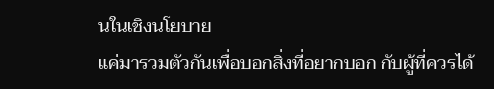นในเชิงนโยบาย
แค่มารวมตัวกันเพื่อบอกสิ่งที่อยากบอก กับผู้ที่ควรได้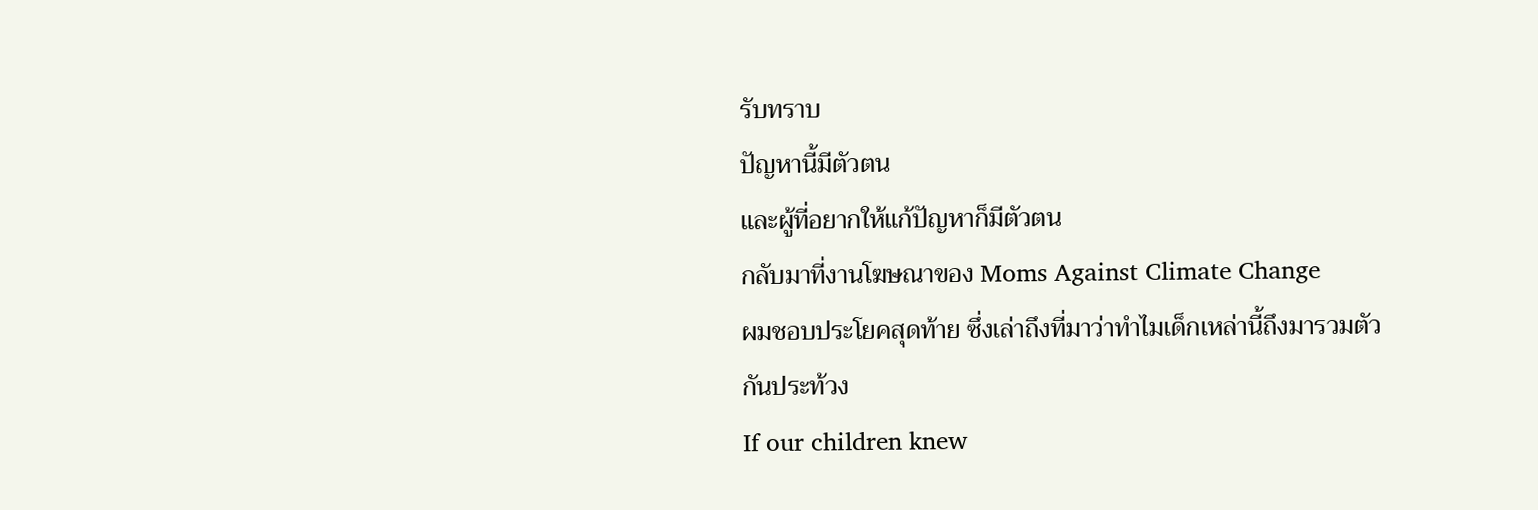รับทราบ
ปัญหานี้มีตัวตน
และผู้ที่อยากให้แก้ปัญหาก็มีตัวตน
กลับมาที่งานโฆษณาของ Moms Against Climate Change
ผมชอบประโยคสุดท้าย ซึ่งเล่าถึงที่มาว่าทำไมเด็กเหล่านี้ถึงมารวมตัวกันประท้วง
If our children knew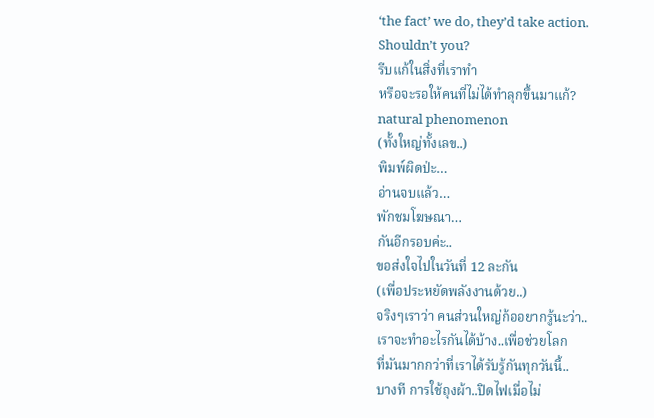‘the fact’ we do, they’d take action.
Shouldn’t you?
รีบแก้ในสิ่งที่เราทำ
หรือจะรอให้คนที่ไม่ได้ทำลุกขึ้นมาแก้?
natural phenomenon
(ทั้งใหญ่ทั้งเลข..)
พิมพ์ผิดป่ะ…
อ่านจบแล้ว…
พักชมโฆษณา…
กันอีกรอบค่ะ..
ขอส่งใจไปในวันที่ 12 ละกัน
(เพื่อประหยัดพลังงานด้วย..)
จริงๆเราว่า คนส่วนใหญ่ก้ออยากรู้นะว่า..
เราจะทำอะไรกันได้บ้าง..เพื่อช่วยโลก
ที่มันมากกว่าที่เราได้รับรู้กันทุกวันนี้..
บางที การใช้ถุงผ้า..ปิดไฟเมื่อไม่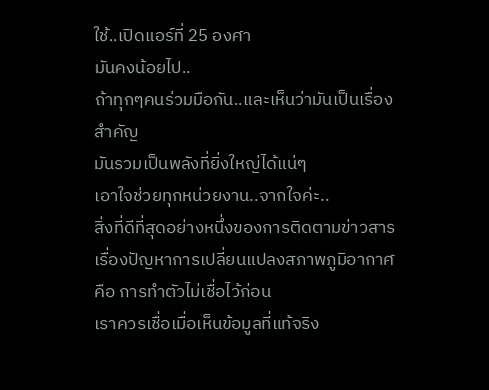ใช้..เปิดแอร์ที่ 25 องศา
มันคงน้อยไป..
ถ้าทุกๆคนร่วมมือกัน..และเห็นว่ามันเป็นเรื่องสำคัญ
มันรวมเป็นพลังที่ยิ่งใหญ่ได้แน่ๆ
เอาใจช่วยทุกหน่วยงาน..จากใจค่ะ..
สิ่งที่ดีที่สุดอย่างหนึ่งของการติดตามข่าวสารเรื่องปัญหาการเปลี่ยนแปลงสภาพภูมิอากาศคือ การทำตัวไม่เชื่อไว้ก่อน
เราควรเชื่อเมื่อเห็นข้อมูลที่แท้จริง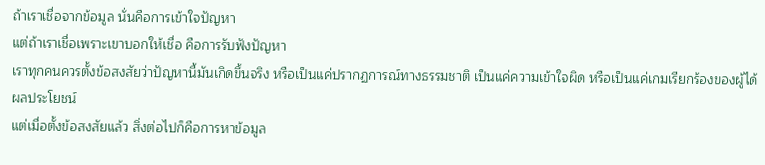ถ้าเราเชื่อจากข้อมูล นั่นคือการเข้าใจปัญหา
แต่ถ้าเราเชื่อเพราะเขาบอกให้เชื่อ คือการรับฟังปัญหา
เราทุกคนควรตั้งข้อสงสัยว่าปัญหานี้มันเกิดขึ้นจริง หรือเป็นแค่ปรากฏการณ์ทางธรรมชาติ เป็นแค่ความเข้าใจผิด หรือเป็นแค่เกมเรียกร้องของผู้ได้ผลประโยชน์
แต่เมื่อตั้งข้อสงสัยแล้ว สิ่งต่อไปก็คือการหาข้อมูล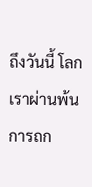ถึงวันนี้ โลกเราผ่านพ้นการถก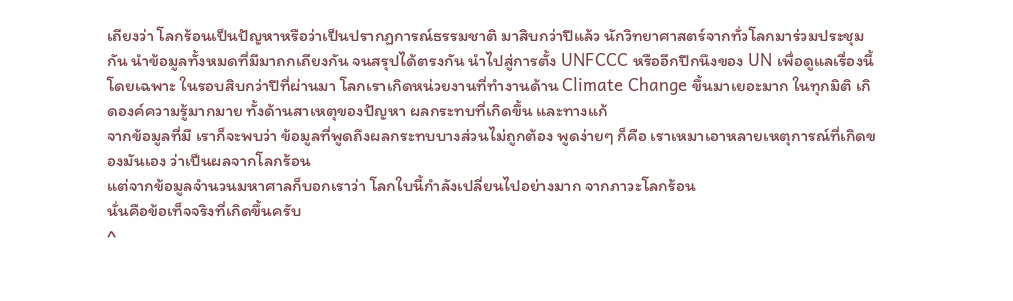เถียงว่า โลกร้อนเป็นปัญหาหรือว่าเป็นปรากฏการณ์ธรรมชาติ มาสิบกว่าปีแล้ว นักวิทยาศาสตร์จากทั่วโลกมาร่วมประชุมกัน นำข้อมูลทั้งหมดที่มีมาถกเถียงกัน จนสรุปได้ตรงกัน นำไปสู่การตั้ง UNFCCC หรืออีกปีกนึงของ UN เพื่อดูแลเรื่องนี้โดยเฉพาะ ในรอบสิบกว่าปีที่ผ่านมา โลกเราเกิดหน่วยงานที่ทำงานด้าน Climate Change ขึ้นมาเยอะมาก ในทุกมิติ เกิดองค์ความรู้มากมาย ทั้งด้านสาเหตุของปัญหา ผลกระทบที่เกิดขึ้น และทางแก้
จากข้อมูลที่มี เราก็จะพบว่า ข้อมูลที่พูดถึงผลกระทบบางส่วนไม่ถูกต้อง พูดง่ายๆ ก็คือ เราเหมาเอาหลายเหตุการณ์ที่เกิดของมันเอง ว่าเป็นผลจากโลกร้อน
แต่จากข้อมูลจำนวนมหาศาลก็บอกเราว่า โลกใบนี้กำลังเปลี่ยนไปอย่างมาก จากภาวะโลกร้อน
นั่นคือข้อเท็จจริงที่เกิดขึ้นครับ
^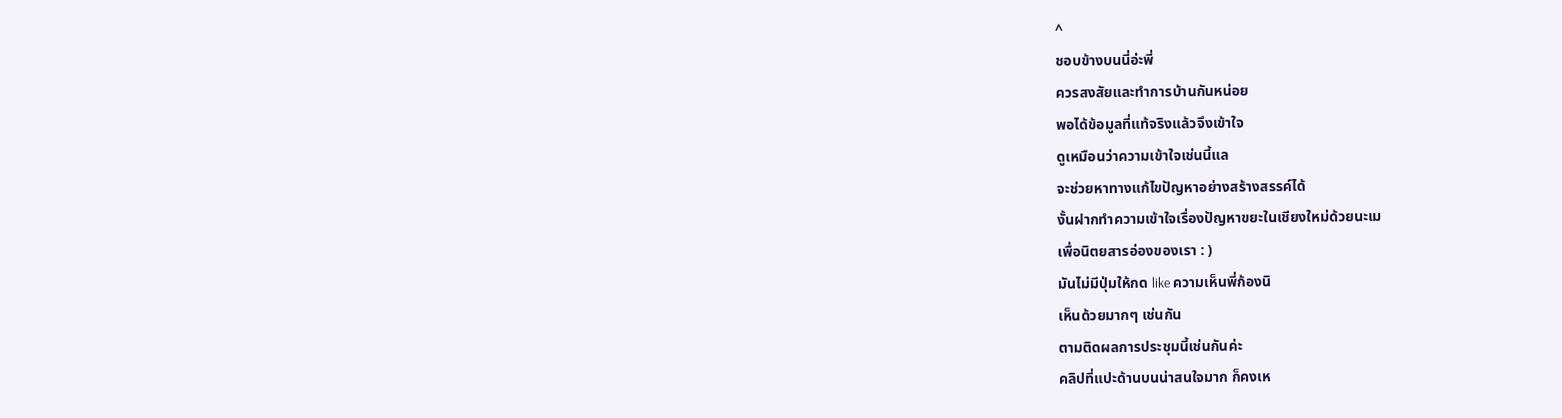^
ชอบข้างบนนี่อ่ะพี่
ควรสงสัยและทำการบ้านกันหน่อย
พอได้ข้อมูลที่แท้จริงแล้วจึงเข้าใจ
ดูเหมือนว่าความเข้าใจเช่นนี้แล
จะช่วยหาทางแก้ไขปัญหาอย่างสร้างสรรค์ได้
งั้นฝากทำความเข้าใจเรื่องปัญหาขยะในเชียงใหม่ด้วยนะเม
เพื่อนิตยสารอ่องของเรา : )
มันไม่มีปุ่มให้กด like ความเห็นพี่ก้องนิ
เห็นด้วยมากๆ เช่นกัน
ตามติดผลการประชุมนี้เช่นกันค่ะ
คลิปที่แปะด้านบนน่าสนใจมาก ก็คงเห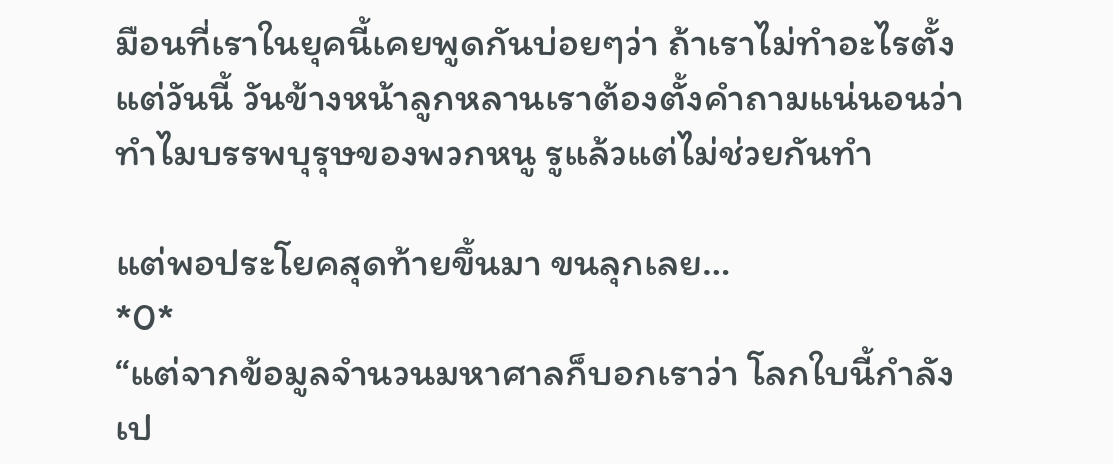มือนที่เราในยุคนี้เคยพูดกันบ่อยๆว่า ถ้าเราไม่ทำอะไรตั้งแต่วันนี้ วันข้างหน้าลูกหลานเราต้องตั้งคำถามแน่นอนว่า ทำไมบรรพบุรุษของพวกหนู รูแล้วแต่ไม่ช่วยกันทำ

แต่พอประโยคสุดท้ายขึ้นมา ขนลุกเลย…
*0*
“แต่จากข้อมูลจำนวนมหาศาลก็บอกเราว่า โลกใบนี้กำลังเป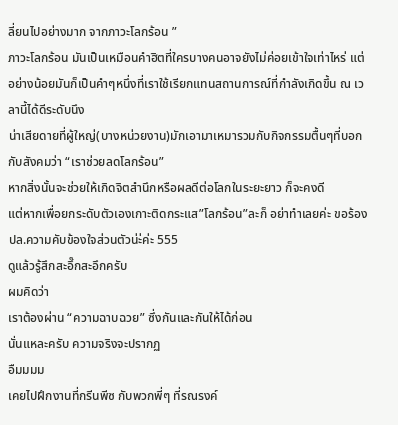ลี่ยนไปอย่างมาก จากภาวะโลกร้อน ”
ภาวะโลกร้อน มันเป็นเหมือนคำฮิตที่ใครบางคนอาจยังไม่ค่อยเข้าใจเท่าไหร่ แต่อย่างน้อยมันก็เป็นคำๆหนึ่งที่เราใช้เรียกแทนสถานการณ์ที่กำลังเกิดขึ้น ณ เวลานี้ได้ดีระดับนึง
น่าเสียดายที่ผู้ใหญ่(บางหน่วยงาน)มักเอามาเหมารวมกับกิจกรรมตื้นๆที่บอกกับสังคมว่า “เราช่วยลดโลกร้อน”
หากสิ่งนั้นจะช่วยให้เกิดจิตสำนึกหรือผลดีต่อโลกในระยะยาว ก็จะคงดี
แต่หากเพื่อยกระดับตัวเองเกาะติดกระแส”โลกร้อน”ละก็ อย่าทำเลยค่ะ ขอร้อง
ปล.ความคับข้องใจส่วนตัวน่ะ่ค่ะ 555
ดูแล้วรู้สึกสะอึ๊กสะอึกครับ
ผมคิดว่า
เราต้องผ่าน “ความฉาบฉวย” ซึ่งกันและกันให้ได้ก่อน
นั่นแหละครับ ความจริงจะปรากฏ
อืมมมม
เคยไปฝึกงานที่กรีนพีซ กับพวกพี่ๆ ที่รณรงค์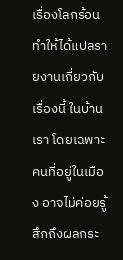เรื่องโลกร้อน ทำให้ได้แปลรายงานเกี่ยวกับเรื่องนี้ ในบ้านเรา โดยเฉพาะคนที่อยู่ในเมือง อาจไม่ค่อยรู้สึกถึงผลกระ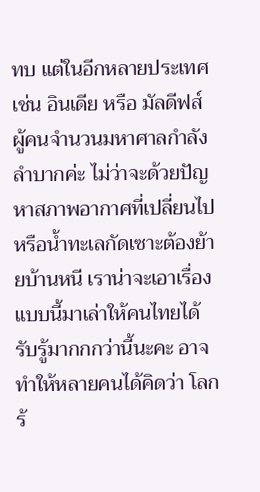ทบ แต่ในอีกหลายประเทศ เช่น อินเดีย หรือ มัลดีฟส์ ผู้คนจำนวนมหาศาลกำลังลำบากค่ะ ไม่ว่าจะด้วยปัญหาสภาพอากาศที่เปลี่ยนไป หรือน้ำทะเลกัดเซาะต้องย้ายบ้านหนี เราน่าจะเอาเรื่องแบบนี้มาเล่าให้คนไทยได้รับรู้มากกกว่านี้นะคะ อาจทำให้หลายคนได้คิดว่า โลกร้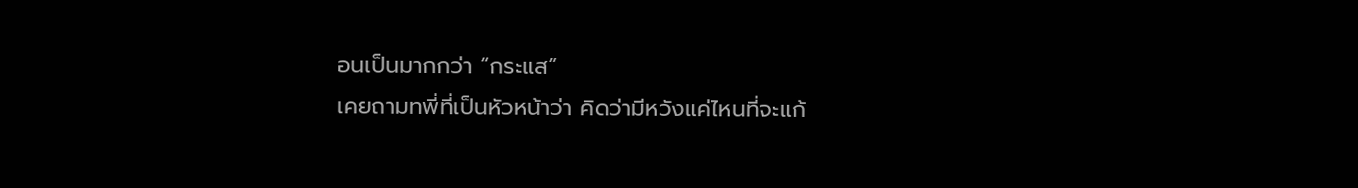อนเป็นมากกว่า “กระแส”
เคยถามทพี่ที่เป็นหัวหน้าว่า คิดว่ามีหวังแค่ไหนที่จะแก้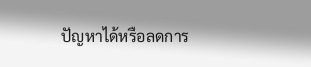ปัญหาได้หรือลดการ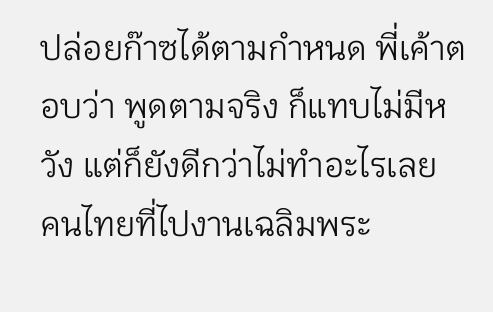ปล่อยก๊าซได้ตามกำหนด พี่เค้าตอบว่า พูดตามจริง ก็แทบไม่มีหวัง แต่ก็ยังดีกว่าไม่ทำอะไรเลย
คนไทยที่ไปงานเฉลิมพระ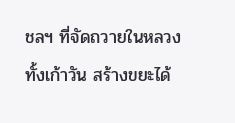ชลฯ ที่จัดถวายในหลวง
ทั้งเก้าวัน สร้างขยะได้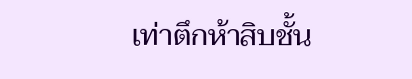เท่าตึกห้าสิบชั้น